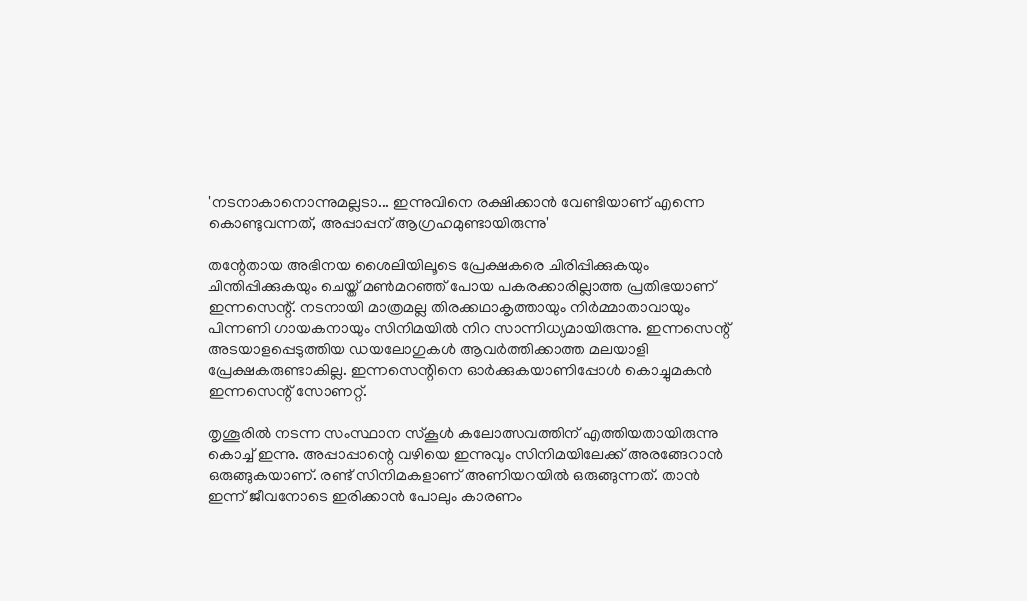'നടനാകാനൊന്നുമല്ലടാ... ഇന്നുവിനെ രക്ഷിക്കാൻ വേണ്ടിയാണ് എന്നെ കൊണ്ടുവന്നത്, അപ്പാപ്പന് ആഗ്രഹമുണ്ടായിരുന്നു'

തന്റേതായ അഭിനയ ശൈലിയിലൂടെ പ്രേക്ഷകരെ ചിരിപ്പിക്കുകയും ചിന്തിപ്പിക്കുകയും ചെയ്ത് മൺമറഞ്ഞ് പോയ പകരക്കാരില്ലാത്ത പ്രതിഭയാണ് ഇന്നസെന്റ്. നടനായി മാത്രമല്ല തിരക്കഥാകൃത്തായും നിര്‍മ്മാതാവായും പിന്നണി ഗായകനായും സിനിമയില്‍ നിറ സാന്നിധ്യമായിരുന്നു. ഇന്നസെന്റ് അടയാളപ്പെടുത്തിയ ഡയലോഗുകള്‍ ആവര്‍ത്തിക്കാത്ത മലയാളി പ്രേക്ഷകരുണ്ടാകില്ല. ഇന്നസെന്റിനെ ഓർക്കുകയാണിപ്പോൾ കൊച്ചുമകൻ ഇന്നസെന്റ് സോണറ്റ്.

തൃശൂരിൽ നടന്ന സംസ്ഥാന സ്കൂൾ കലോത്സവത്തിന് എത്തിയതായിരുന്നു കൊച്ച് ഇന്നു. അപ്പാപ്പാന്റെ വഴിയെ ഇന്നുവും സിനിമയിലേക്ക് അരങ്ങേറാൻ ഒരുങ്ങുകയാണ്. രണ്ട് സിനിമകളാണ് അണിയറയിൽ ഒരുങ്ങുന്നത്. താൻ ഇന്ന് ജീവനോടെ ഇരിക്കാൻ പോലും കാരണം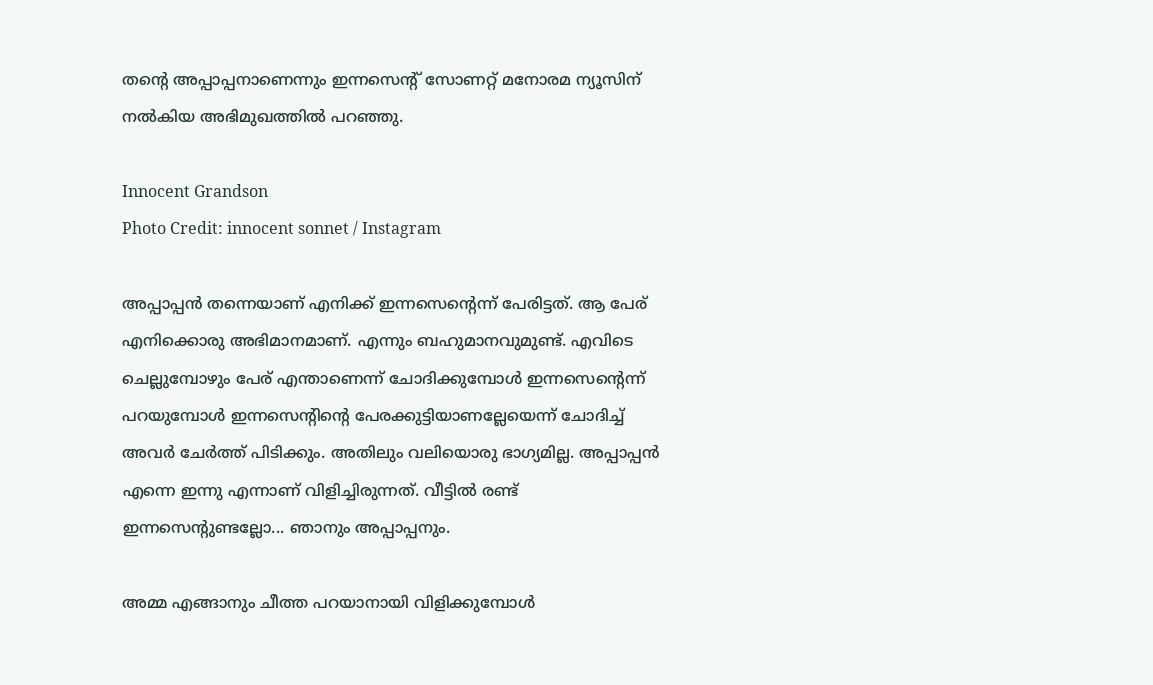തന്റെ അപ്പാപ്പനാണെന്നും ഇന്നസെന്റ് സോണറ്റ് മനോരമ ന്യൂസിന് നൽകിയ അഭിമുഖത്തിൽ പറഞ്ഞു.

Innocent Grandson
Photo Credit: innocent sonnet / Instagram

അപ്പാപ്പൻ തന്നെയാണ് എനിക്ക് ഇന്നസെന്റെന്ന് പേരിട്ടത്. ആ പേര് എനിക്കൊരു അഭിമാനമാണ്. എന്നും ബഹുമാനവുമുണ്ട്. എവിടെ ചെല്ലുമ്പോഴും പേര് എന്താണെന്ന് ചോദിക്കുമ്പോൾ ഇന്നസെന്റെന്ന് പറയുമ്പോൾ ഇന്നസെന്റിന്റെ പേരക്കുട്ടിയാണല്ലേയെന്ന് ചോദിച്ച് അവർ ചേർത്ത് പിടിക്കും. അതിലും വലിയൊരു ഭാഗ്യമില്ല. അപ്പാപ്പൻ എന്നെ ഇന്നു എന്നാണ് വിളിച്ചിരുന്നത്. വീട്ടിൽ രണ്ട് ഇന്നസെന്റുണ്ടല്ലോ... ഞാനും അപ്പാപ്പനും.

അമ്മ എങ്ങാനും ചീത്ത പറയാനായി വിളിക്കുമ്പോൾ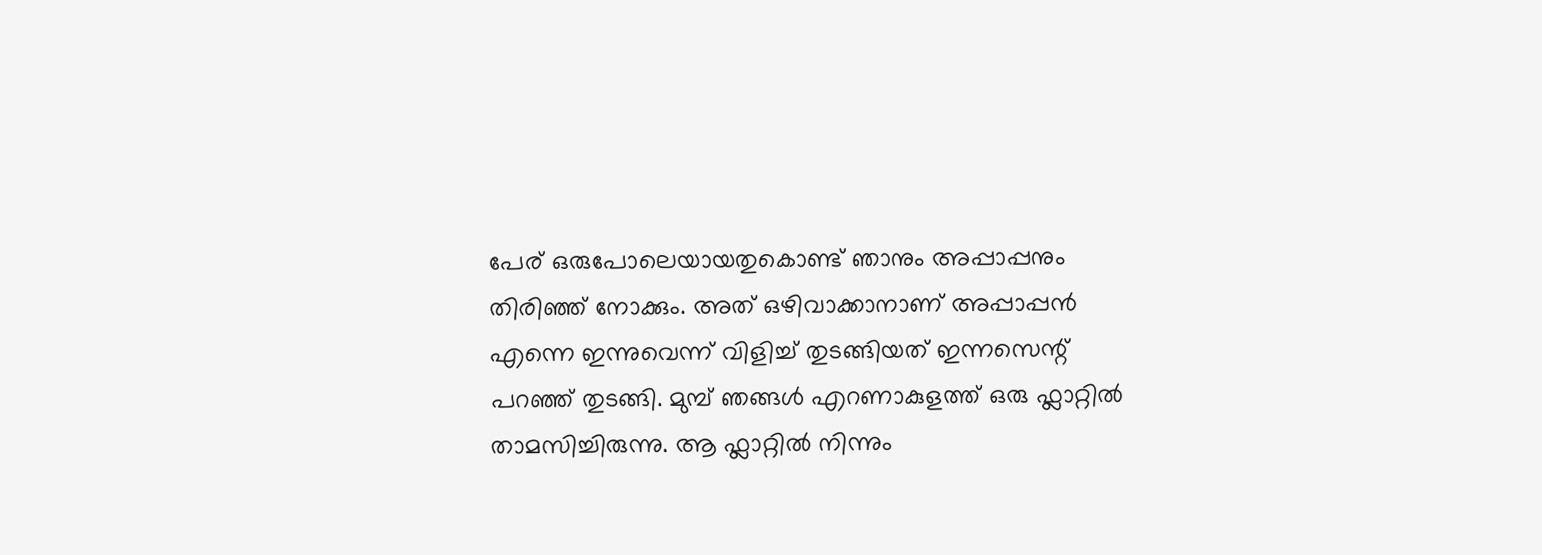പേര് ഒരുപോലെയായതുകൊണ്ട് ഞാനും അപ്പാപ്പനും തിരി‍ഞ്ഞ് നോക്കും. അത് ഒഴിവാക്കാനാണ് അപ്പാപ്പൻ എന്നെ ഇന്നുവെന്ന് വിളിച്ച് തുടങ്ങിയത് ഇന്നസെന്റ് പറഞ്ഞ് തുടങ്ങി. മുമ്പ് ഞങ്ങൾ എറണാകുളത്ത് ഒരു ഫ്ലാറ്റിൽ താമസിച്ചിരുന്നു. ആ ഫ്ലാറ്റിൽ നിന്നും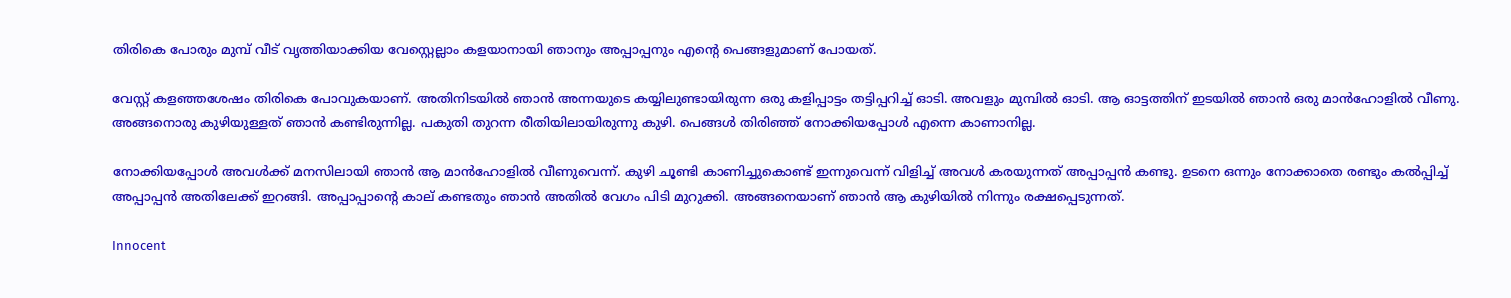തിരികെ പോരും മുമ്പ് വീട് വൃത്തിയാക്കിയ വേസ്റ്റെല്ലാം കളയാനായി ഞാനും അപ്പാപ്പനും എന്റെ പെങ്ങളുമാണ് പോയത്.

വേസ്റ്റ് കളഞ്ഞശേഷം തിരികെ പോവുകയാണ്. അതിനിടയിൽ ഞാൻ അന്നയുടെ കയ്യിലുണ്ടായിരുന്ന ഒരു കളിപ്പാട്ടം തട്ടിപ്പറിച്ച് ഓടി. അവളും മുമ്പിൽ ഓടി. ആ ഓട്ടത്തിന് ഇടയിൽ ഞാൻ ഒരു മാൻഹോളിൽ വീണു. അങ്ങനൊരു കുഴിയുള്ളത് ഞാൻ കണ്ടിരുന്നില്ല. പകുതി തുറന്ന രീതിയിലായിരുന്നു കുഴി. പെങ്ങൾ തിരിഞ്ഞ് നോക്കിയപ്പോൾ എന്നെ കാണാനില്ല.

നോക്കിയപ്പോൾ അവൾക്ക് മനസിലായി ഞാൻ ആ മാൻഹോളിൽ വീണുവെന്ന്. കുഴി ചൂണ്ടി കാണിച്ചുകൊണ്ട് ഇന്നുവെന്ന് വിളിച്ച് അവൾ കരയുന്നത് അപ്പാപ്പൻ കണ്ടു. ഉടനെ ഒന്നും നോക്കാതെ രണ്ടും കൽപ്പിച്ച് അപ്പാപ്പൻ അതിലേക്ക് ഇറങ്ങി. അപ്പാപ്പാന്റെ കാല് കണ്ടതും ഞാൻ അതിൽ വേഗം പിടി മുറുക്കി. അങ്ങനെയാണ് ഞാൻ ആ കുഴിയിൽ നിന്നും രക്ഷപ്പെടുന്നത്.

Innocent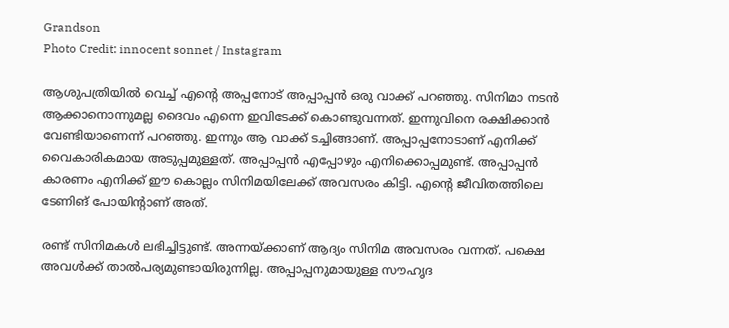Grandson
Photo Credit: innocent sonnet / Instagram

ആശുപത്രിയിൽ വെച്ച് എന്റെ അപ്പനോട് അപ്പാപ്പൻ ഒരു വാക്ക് പറഞ്ഞു. സിനിമാ നടൻ ആക്കാനൊന്നുമല്ല ദൈവം എന്നെ ഇവിടേക്ക് കൊണ്ടുവന്നത്. ഇന്നുവിനെ രക്ഷിക്കാൻ വേണ്ടിയാണെന്ന് പറഞ്ഞു. ഇന്നും ആ വാക്ക് ടച്ചിങ്ങാണ്. അപ്പാപ്പനോടാണ് എനിക്ക് വൈകാരികമായ അടുപ്പമുള്ളത്. അപ്പാപ്പൻ എപ്പോഴും എനിക്കൊപ്പമുണ്ട്. അപ്പാപ്പൻ കാരണം എനിക്ക് ഈ കൊല്ലം സിനിമയിലേക്ക് അവസരം കിട്ടി. എന്റെ ജീവിതത്തിലെ ടേണിങ് പോയിന്റാണ് അത്.

രണ്ട് സിനിമകൾ ലഭിച്ചിട്ടുണ്ട്. അന്നയ്ക്കാണ് ആദ്യം സിനിമ അവസരം വന്നത്. പക്ഷെ അവൾക്ക് താൽപര്യമുണ്ടായിരുന്നില്ല. അപ്പാപ്പനുമായുള്ള സൗഹൃദ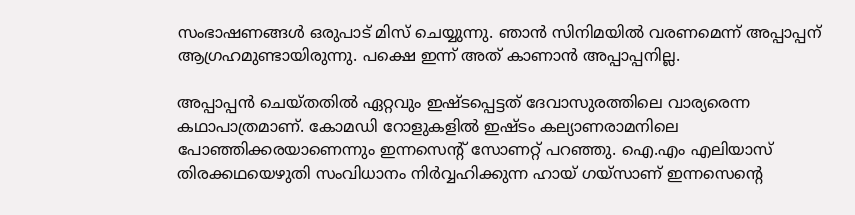സംഭാഷണങ്ങൾ ഒരുപാട് മിസ് ചെയ്യുന്നു. ഞാൻ സിനിമയിൽ വരണമെന്ന് അപ്പാപ്പന് ആഗ്രഹമുണ്ടായിരുന്നു. പക്ഷെ ഇന്ന് അത് കാണാൻ അപ്പാപ്പനില്ല.

അപ്പാപ്പൻ ചെയ്തതിൽ ഏറ്റവും ഇഷ്ടപ്പെട്ടത് ദേവാസുരത്തിലെ വാര്യരെന്ന കഥാപാത്രമാണ്. കോമഡി റോളുകളിൽ ഇഷ്ടം കല്യാണരാമനിലെ പോഞ്ഞിക്കരയാണെന്നും ഇന്നസെന്റ് സോണറ്റ് പറഞ്ഞു. ഐ.എം എലിയാസ് തിരക്കഥയെഴുതി സംവിധാനം നിർവ്വഹിക്കുന്ന ഹായ് ഗയ്സാണ് ഇന്നസെന്റെ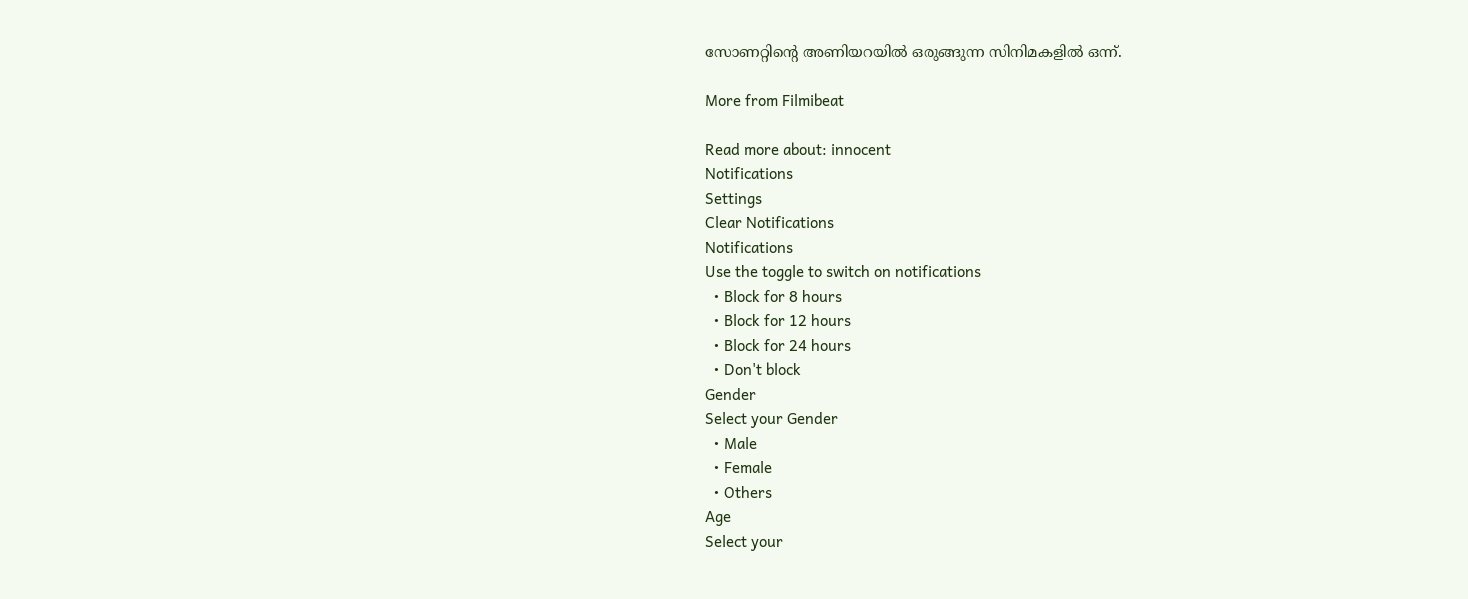സോണറ്റിന്റെ അണിയറയിൽ ഒരുങ്ങുന്ന സിനിമകളിൽ ഒന്ന്.

More from Filmibeat

Read more about: innocent
Notifications
Settings
Clear Notifications
Notifications
Use the toggle to switch on notifications
  • Block for 8 hours
  • Block for 12 hours
  • Block for 24 hours
  • Don't block
Gender
Select your Gender
  • Male
  • Female
  • Others
Age
Select your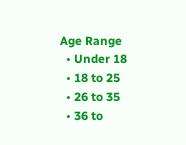Age Range
  • Under 18
  • 18 to 25
  • 26 to 35
  • 36 to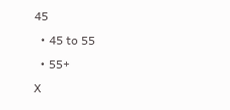45
  • 45 to 55
  • 55+
X